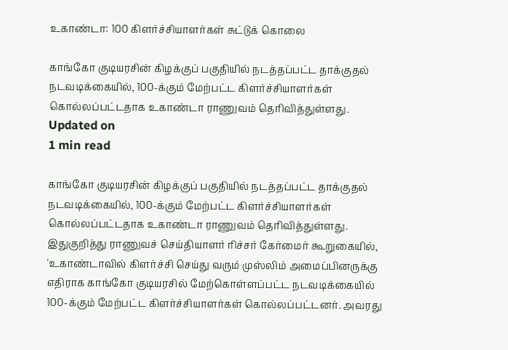உகாண்டா: 100 கிளர்ச்சியாளர்கள் சுட்டுக் கொலை

காங்கோ குடியரசின் கிழக்குப் பகுதியில் நடத்தப்பட்ட தாக்குதல் நடவடிக்கையில், 100-க்கும் மேற்பட்ட கிளர்ச்சியாளர்கள் கொல்லப்பட்டதாக உகாண்டா ராணுவம் தெரிவித்துள்ளது.
Updated on
1 min read

காங்கோ குடியரசின் கிழக்குப் பகுதியில் நடத்தப்பட்ட தாக்குதல் நடவடிக்கையில், 100-க்கும் மேற்பட்ட கிளர்ச்சியாளர்கள் கொல்லப்பட்டதாக உகாண்டா ராணுவம் தெரிவித்துள்ளது.
இதுகுறித்து ராணுவச் செய்தியாளர் ரிச்சர் கேர்மைர் கூறுகையில், 'உகாண்டாவில் கிளர்ச்சி செய்து வரும் முஸ்லிம் அமைப்பினருக்கு எதிராக காங்கோ குடியரசில் மேற்கொள்ளப்பட்ட நடவடிக்கையில் 100-க்கும் மேற்பட்ட கிளர்ச்சியாளர்கள் கொல்லப்பட்டனர். அவரது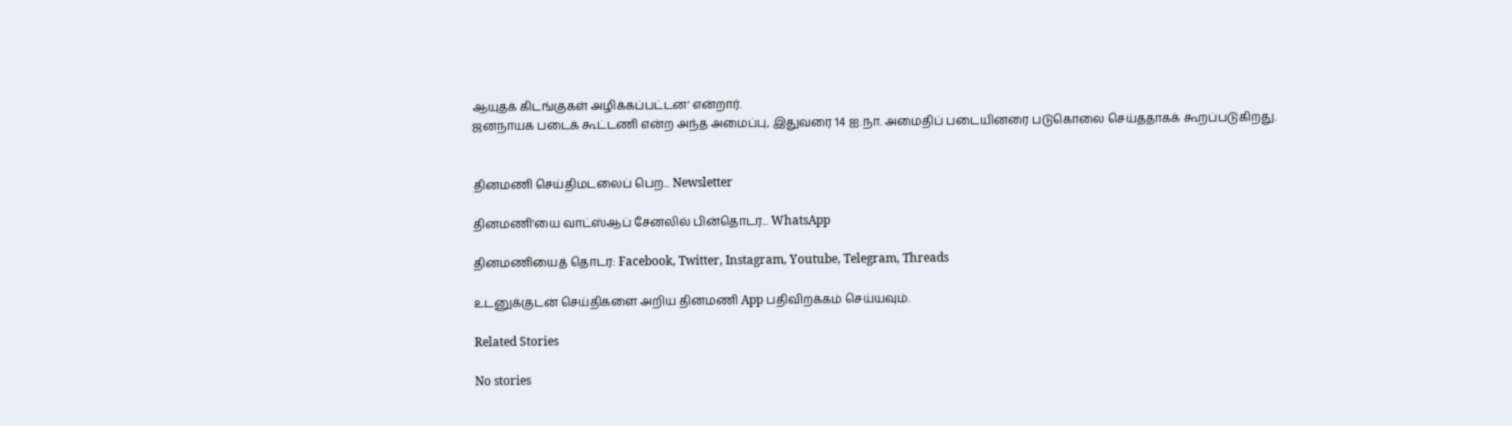ஆயுதக் கிடங்குகள் அழிக்கப்பட்டன' என்றார்.
ஜனநாயக படைக் கூட்டணி என்ற அந்த அமைப்பு, இதுவரை 14 ஐ.நா. அமைதிப் படையினரை படுகொலை செய்ததாகக் கூறப்படுகிறது.


தினமணி செய்திமடலைப் பெற... Newsletter

தினமணி'யை வாட்ஸ்ஆப் சேனலில் பின்தொடர... WhatsApp

தினமணியைத் தொடர: Facebook, Twitter, Instagram, Youtube, Telegram, Threads

உடனுக்குடன் செய்திகளை அறிய தினமணி App பதிவிறக்கம் செய்யவும்.

Related Stories

No stories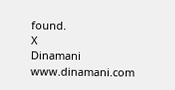found.
X
Dinamani
www.dinamani.com